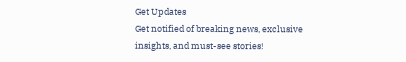Get Updates
Get notified of breaking news, exclusive insights, and must-see stories!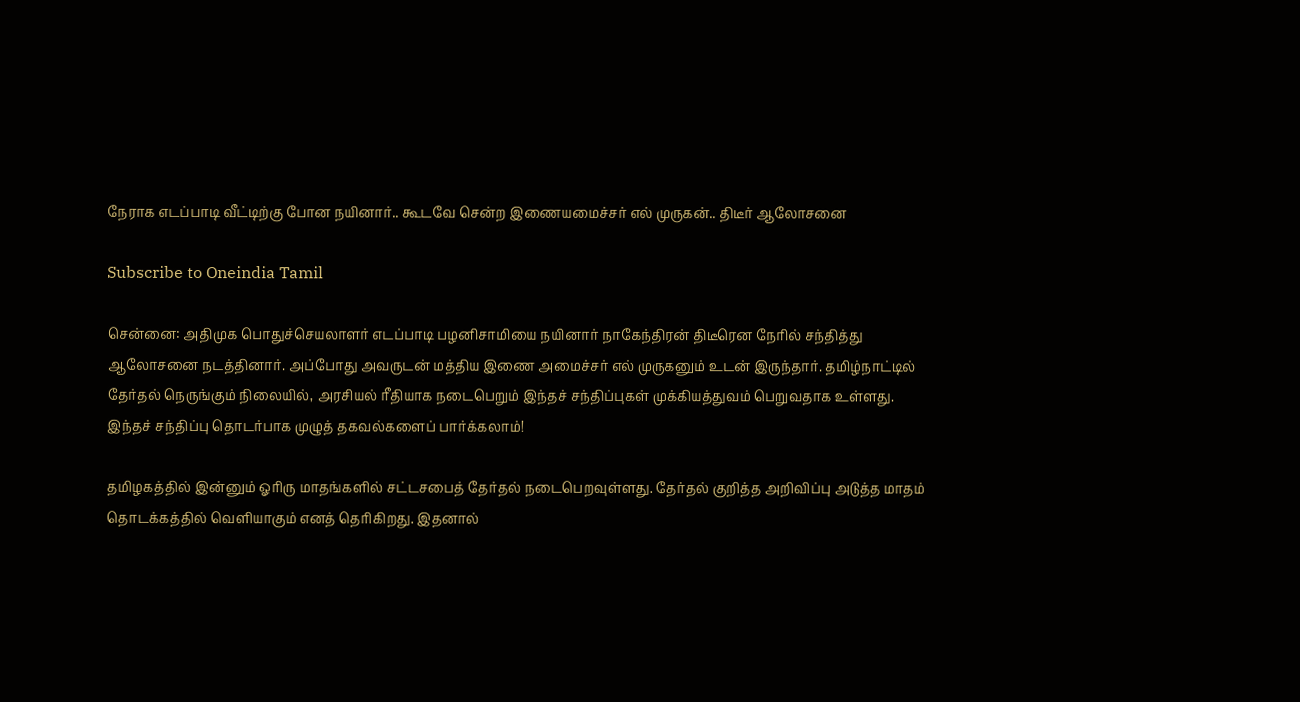நேராக எடப்பாடி வீட்டிற்கு போன நயினார்.. கூடவே சென்ற இணையமைச்சர் எல் முருகன்.. திடீர் ஆலோசனை

Subscribe to Oneindia Tamil

சென்னை: அதிமுக பொதுச்செயலாளர் எடப்பாடி பழனிசாமியை நயினார் நாகேந்திரன் திடீரென நேரில் சந்தித்து ஆலோசனை நடத்தினார். அப்போது அவருடன் மத்திய இணை அமைச்சர் எல் முருகனும் உடன் இருந்தார். தமிழ்நாட்டில் தேர்தல் நெருங்கும் நிலையில், அரசியல் ரீதியாக நடைபெறும் இந்தச் சந்திப்புகள் முக்கியத்துவம் பெறுவதாக உள்ளது. இந்தச் சந்திப்பு தொடர்பாக முழுத் தகவல்களைப் பார்க்கலாம்!

தமிழகத்தில் இன்னும் ஓரிரு மாதங்களில் சட்டசபைத் தேர்தல் நடைபெறவுள்ளது. தேர்தல் குறித்த அறிவிப்பு அடுத்த மாதம் தொடக்கத்தில் வெளியாகும் எனத் தெரிகிறது. இதனால்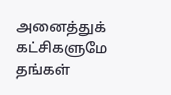அனைத்துக் கட்சிகளுமே தங்கள்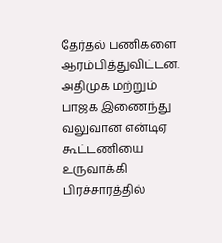தேர்தல் பணிகளை ஆரம்பித்துவிட்டன. அதிமுக மற்றும் பாஜக இணைந்து வலுவான என்டிஏ கூட்டணியை உருவாக்கி பிரச்சாரத்தில்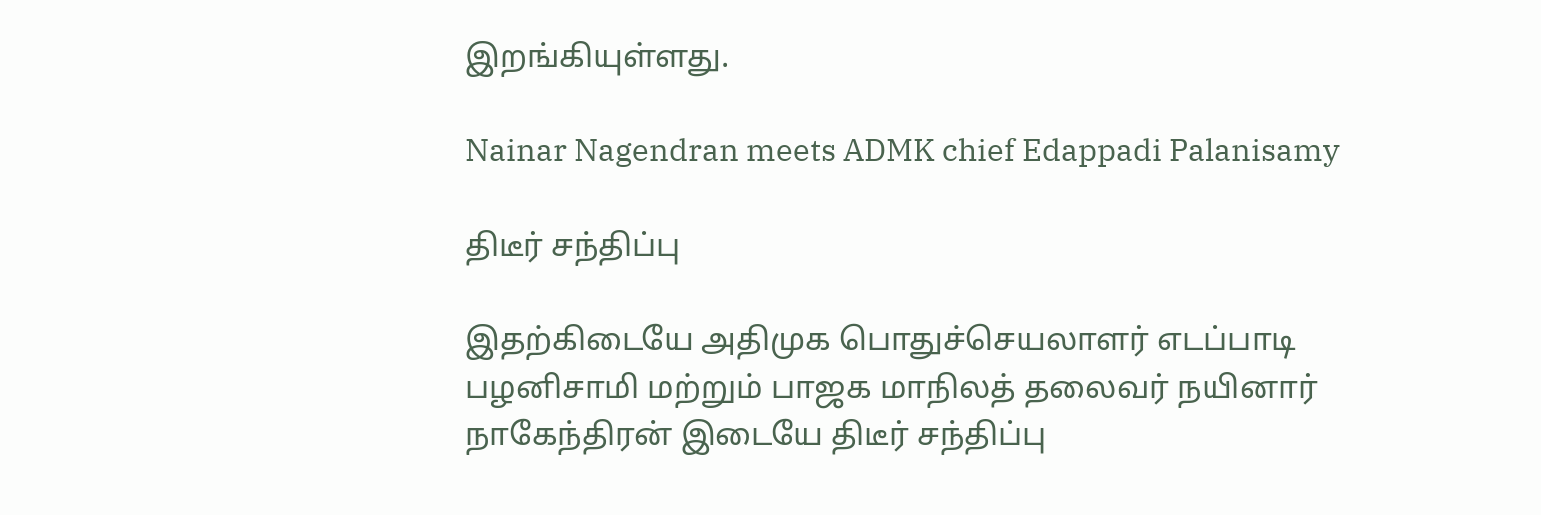இறங்கியுள்ளது.

Nainar Nagendran meets ADMK chief Edappadi Palanisamy

திடீர் சந்திப்பு

இதற்கிடையே அதிமுக பொதுச்செயலாளர் எடப்பாடி பழனிசாமி மற்றும் பாஜக மாநிலத் தலைவர் நயினார் நாகேந்திரன் இடையே திடீர் சந்திப்பு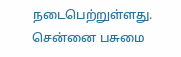நடைபெற்றுள்ளது. சென்னை பசுமை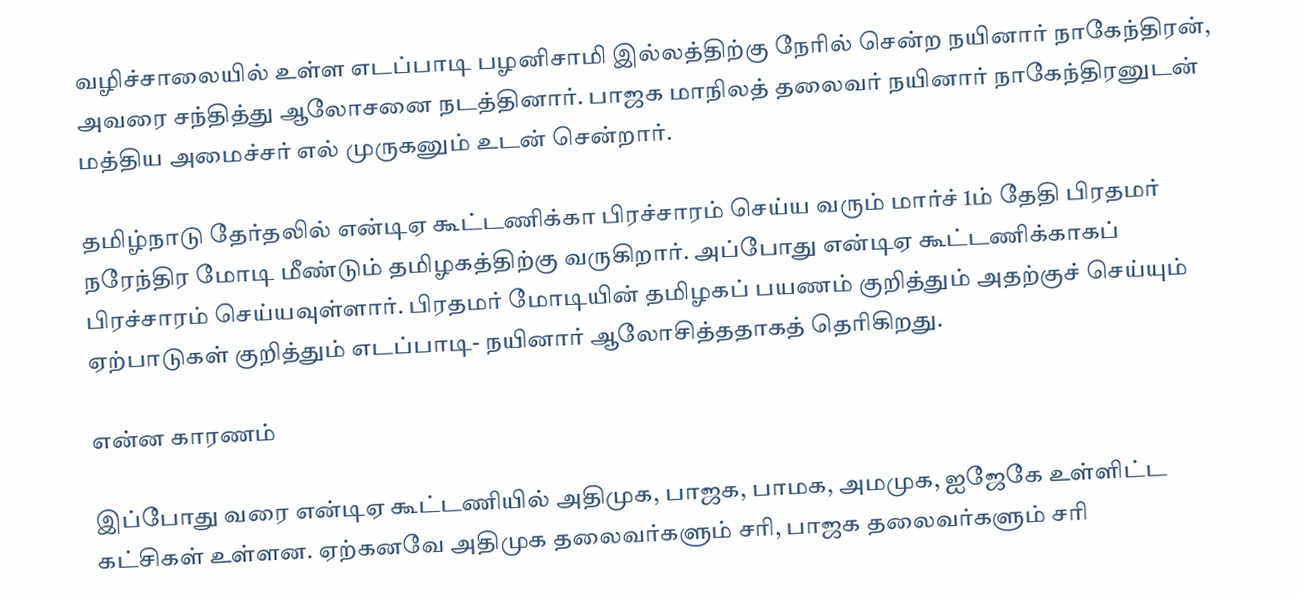வழிச்சாலையில் உள்ள எடப்பாடி பழனிசாமி இல்லத்திற்கு நேரில் சென்ற நயினார் நாகேந்திரன், அவரை சந்தித்து ஆலோசனை நடத்தினார். பாஜக மாநிலத் தலைவர் நயினார் நாகேந்திரனுடன் மத்திய அமைச்சர் எல் முருகனும் உடன் சென்றார்.

தமிழ்நாடு தேர்தலில் என்டிஏ கூட்டணிக்கா பிரச்சாரம் செய்ய வரும் மார்ச் 1ம் தேதி பிரதமர் நரேந்திர மோடி மீண்டும் தமிழகத்திற்கு வருகிறார். அப்போது என்டிஏ கூட்டணிக்காகப் பிரச்சாரம் செய்யவுள்ளார். பிரதமர் மோடியின் தமிழகப் பயணம் குறித்தும் அதற்குச் செய்யும் ஏற்பாடுகள் குறித்தும் எடப்பாடி- நயினார் ஆலோசித்ததாகத் தெரிகிறது.

என்ன காரணம்

இப்போது வரை என்டிஏ கூட்டணியில் அதிமுக, பாஜக, பாமக, அமமுக, ஐஜேகே உள்ளிட்ட கட்சிகள் உள்ளன. ஏற்கனவே அதிமுக தலைவர்களும் சரி, பாஜக தலைவர்களும் சரி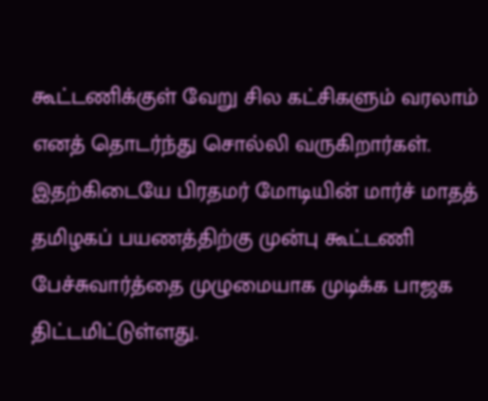கூட்டணிக்குள் வேறு சில கட்சிகளும் வரலாம் எனத் தொடர்ந்து சொல்லி வருகிறார்கள். இதற்கிடையே பிரதமர் மோடியின் மார்ச் மாதத் தமிழகப் பயணத்திற்கு முன்பு கூட்டணி பேச்சுவார்த்தை முழுமையாக முடிக்க பாஜக திட்டமிட்டுள்ளது.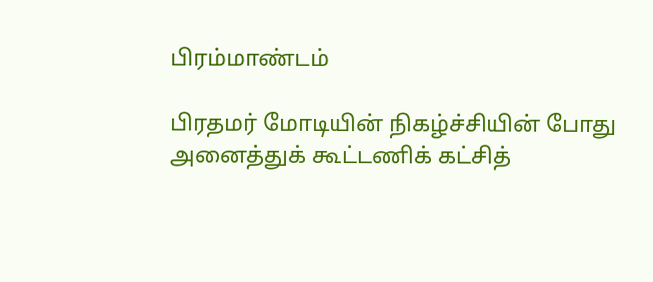பிரம்மாண்டம்

பிரதமர் மோடியின் நிகழ்ச்சியின் போது அனைத்துக் கூட்டணிக் கட்சித்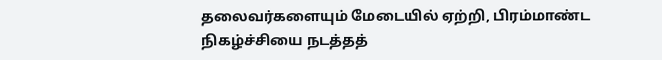தலைவர்களையும் மேடையில் ஏற்றி, பிரம்மாண்ட நிகழ்ச்சியை நடத்தத்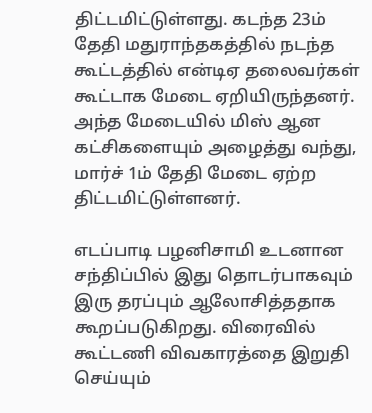திட்டமிட்டுள்ளது. கடந்த 23ம் தேதி மதுராந்தகத்தில் நடந்த கூட்டத்தில் என்டிஏ தலைவர்கள் கூட்டாக மேடை ஏறியிருந்தனர். அந்த மேடையில் மிஸ் ஆன கட்சிகளையும் அழைத்து வந்து, மார்ச் 1ம் தேதி மேடை ஏற்ற திட்டமிட்டுள்ளனர்.

எடப்பாடி பழனிசாமி உடனான சந்திப்பில் இது தொடர்பாகவும் இரு தரப்பும் ஆலோசித்ததாக கூறப்படுகிறது. விரைவில் கூட்டணி விவகாரத்தை இறுதி செய்யும்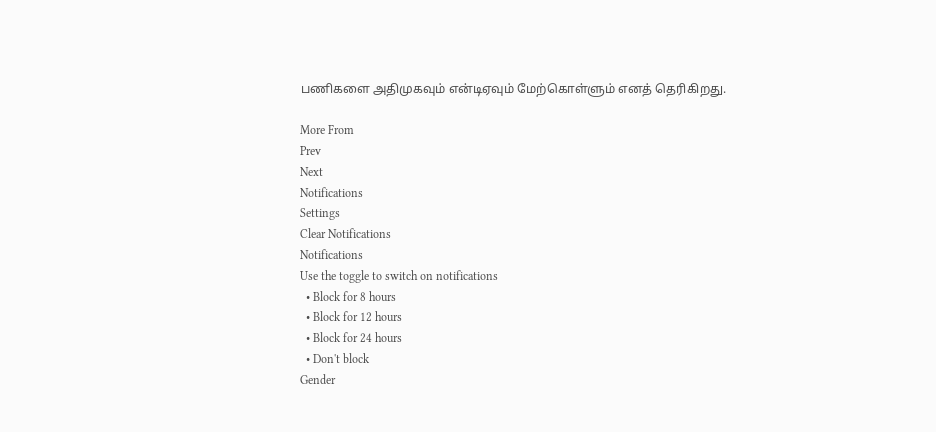பணிகளை அதிமுகவும் என்டிஏவும் மேற்கொள்ளும் எனத் தெரிகிறது.

More From
Prev
Next
Notifications
Settings
Clear Notifications
Notifications
Use the toggle to switch on notifications
  • Block for 8 hours
  • Block for 12 hours
  • Block for 24 hours
  • Don't block
Gender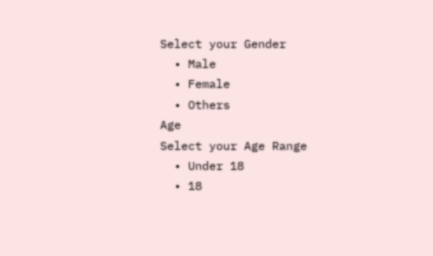Select your Gender
  • Male
  • Female
  • Others
Age
Select your Age Range
  • Under 18
  • 18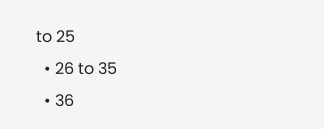to 25
  • 26 to 35
  • 36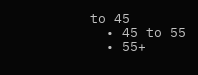to 45
  • 45 to 55
  • 55+